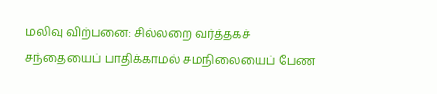மலிவு விற்பனை: சில்லறை வர்த்தகச் சந்தையைப் பாதிக்காமல் சமநிலையைப் பேண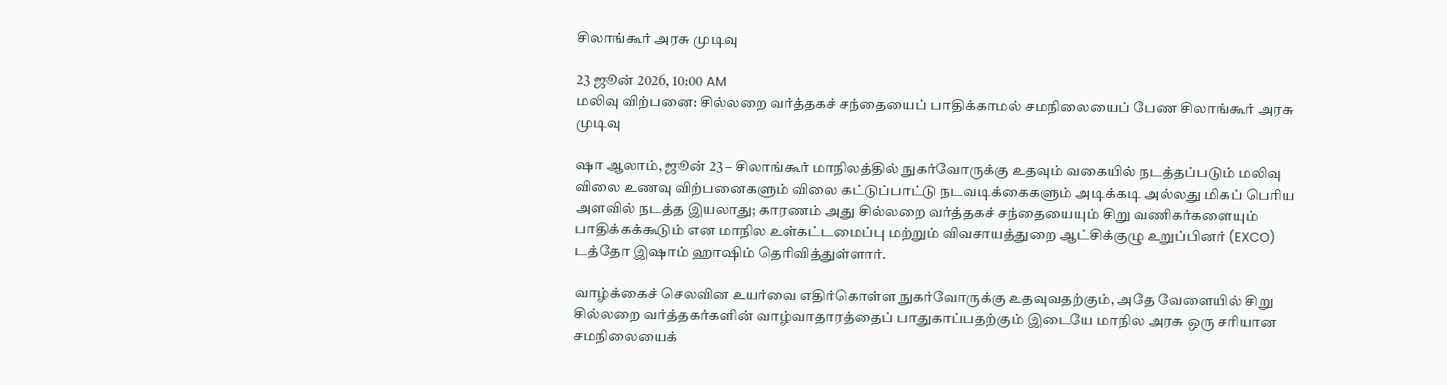சிலாங்கூர் அரசு முடிவு

23 ஜூன் 2026, 10:00 AM
மலிவு விற்பனை: சில்லறை வர்த்தகச் சந்தையைப் பாதிக்காமல் சமநிலையைப் பேண சிலாங்கூர் அரசு முடிவு

ஷா ஆலாம், ஜூன் 23 – சிலாங்கூர் மாநிலத்தில் நுகர்வோருக்கு உதவும் வகையில் நடத்தப்படும் மலிவு விலை உணவு விற்பனைகளும் விலை கட்டுப்பாட்டு நடவடிக்கைகளும் அடிக்கடி அல்லது மிகப் பெரிய அளவில் நடத்த இயலாது; காரணம் அது சில்லறை வர்த்தகச் சந்தையையும் சிறு வணிகர்களையும் பாதிக்கக்கூடும் என மாநில உள்கட்டமைப்பு மற்றும் விவசாயத்துறை ஆட்சிக்குழு உறுப்பினர் (EXCO) டத்தோ இஷாம் ஹாஷிம் தெரிவித்துள்ளார்.

வாழ்க்கைச் செலவின உயர்வை எதிர்கொள்ள நுகர்வோருக்கு உதவுவதற்கும், அதே வேளையில் சிறு சில்லறை வர்த்தகர்களின் வாழ்வாதாரத்தைப் பாதுகாப்பதற்கும் இடையே மாநில அரசு ஒரு சரியான சமநிலையைக்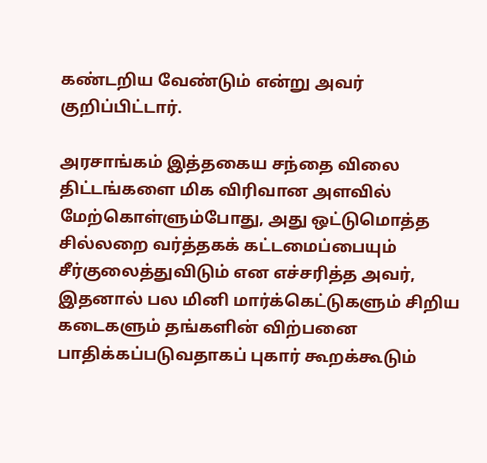கண்டறிய வேண்டும் என்று அவர் குறிப்பிட்டார்.

அரசாங்கம் இத்தகைய சந்தை விலை திட்டங்களை மிக விரிவான அளவில் மேற்கொள்ளும்போது, அது ஒட்டுமொத்த சில்லறை வர்த்தகக் கட்டமைப்பையும் சீர்குலைத்துவிடும் என எச்சரித்த அவர், இதனால் பல மினி மார்க்கெட்டுகளும் சிறிய கடைகளும் தங்களின் விற்பனை பாதிக்கப்படுவதாகப் புகார் கூறக்கூடும்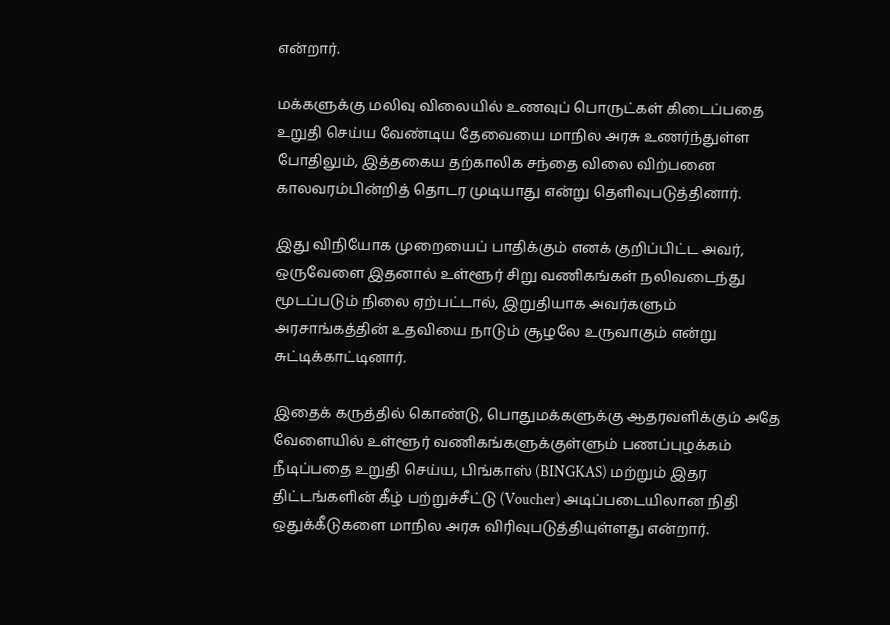என்றார்.

மக்களுக்கு மலிவு விலையில் உணவுப் பொருட்கள் கிடைப்பதை உறுதி செய்ய வேண்டிய தேவையை மாநில அரசு உணர்ந்துள்ள போதிலும், இத்தகைய தற்காலிக சந்தை விலை விற்பனை காலவரம்பின்றித் தொடர முடியாது என்று தெளிவுபடுத்தினார்.

இது விநியோக முறையைப் பாதிக்கும் எனக் குறிப்பிட்ட அவர், ஒருவேளை இதனால் உள்ளூர் சிறு வணிகங்கள் நலிவடைந்து மூடப்படும் நிலை ஏற்பட்டால், இறுதியாக அவர்களும் அரசாங்கத்தின் உதவியை நாடும் சூழலே உருவாகும் என்று சுட்டிக்காட்டினார்.

இதைக் கருத்தில் கொண்டு, பொதுமக்களுக்கு ஆதரவளிக்கும் அதே வேளையில் உள்ளூர் வணிகங்களுக்குள்ளும் பணப்புழக்கம் நீடிப்பதை உறுதி செய்ய, பிங்காஸ் (BINGKAS) மற்றும் இதர திட்டங்களின் கீழ் பற்றுச்சீட்டு (Voucher) அடிப்படையிலான நிதி ஒதுக்கீடுகளை மாநில அரசு விரிவுபடுத்தியுள்ளது என்றார்.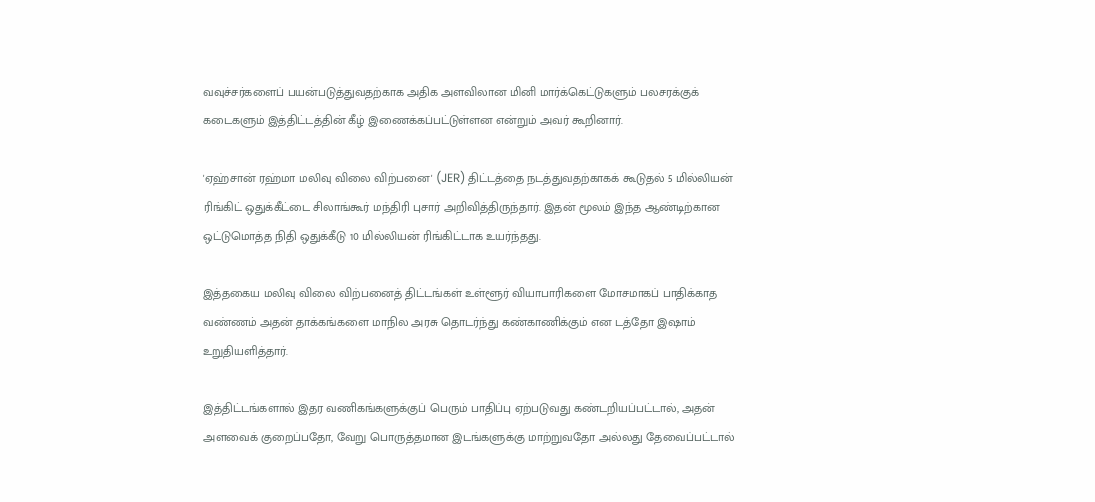வவுச்சர்களைப் பயன்படுத்துவதற்காக அதிக அளவிலான மினி மார்க்கெட்டுகளும் பலசரக்குக் கடைகளும் இத்திட்டத்தின் கீழ் இணைக்கப்பட்டுள்ளன என்றும் அவர் கூறினார்.

'ஏஹ்சான் ரஹ்மா மலிவு விலை விற்பனை' (JER) திட்டத்தை நடத்துவதற்காகக் கூடுதல் 5 மில்லியன் ரிங்கிட் ஒதுக்கீட்டை சிலாங்கூர் மந்திரி புசார் அறிவித்திருந்தார். இதன் மூலம் இந்த ஆண்டிற்கான ஒட்டுமொத்த நிதி ஒதுக்கீடு 10 மில்லியன் ரிங்கிட்டாக உயர்ந்தது.

இத்தகைய மலிவு விலை விற்பனைத் திட்டங்கள் உள்ளூர் வியாபாரிகளை மோசமாகப் பாதிக்காத வண்ணம் அதன் தாக்கங்களை மாநில அரசு தொடர்ந்து கண்காணிக்கும் என டத்தோ இஷாம் உறுதியளித்தார்.

இத்திட்டங்களால் இதர வணிகங்களுக்குப் பெரும் பாதிப்பு ஏற்படுவது கண்டறியப்பட்டால், அதன் அளவைக் குறைப்பதோ, வேறு பொருத்தமான இடங்களுக்கு மாற்றுவதோ அல்லது தேவைப்பட்டால்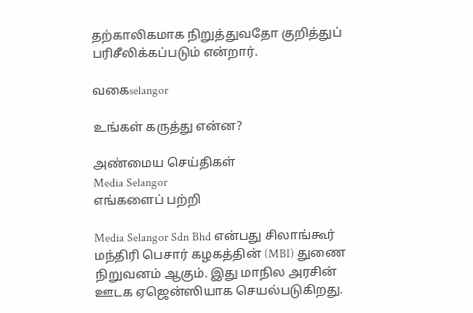தற்காலிகமாக நிறுத்துவதோ குறித்துப் பரிசீலிக்கப்படும் என்றார்.

வகைselangor

உங்கள் கருத்து என்ன?

அண்மைய செய்திகள்
Media Selangor
எங்களைப் பற்றி

Media Selangor Sdn Bhd என்பது சிலாங்கூர் மந்திரி பெசார் கழகத்தின் (MBI) துணை நிறுவனம் ஆகும். இது மாநில அரசின் ஊடக ஏஜென்ஸியாக செயல்படுகிறது.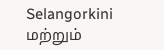Selangorkini மற்றும்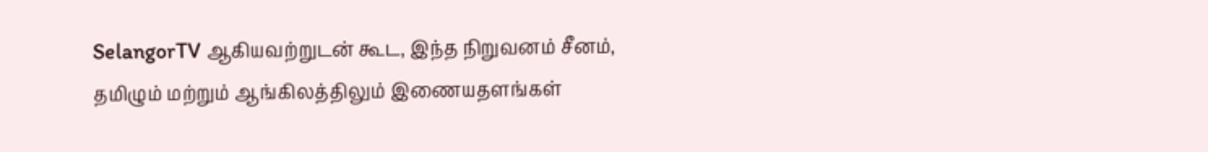SelangorTV ஆகியவற்றுடன் கூட, இந்த நிறுவனம் சீனம், தமிழும் மற்றும் ஆங்கிலத்திலும் இணையதளங்கள்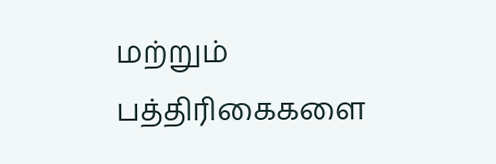மற்றும் பத்திரிகைகளை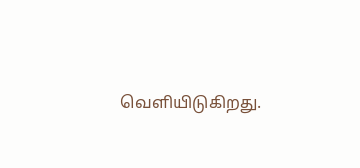வெளியிடுகிறது.